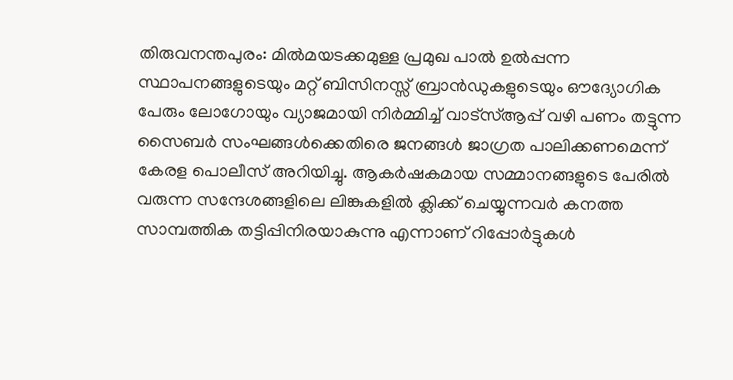തിരുവനന്തപുരം: മിൽമയടക്കമുള്ള പ്രമുഖ പാൽ ഉൽപ്പന്ന സ്ഥാപനങ്ങളുടെയും മറ്റ് ബിസിനസ്സ് ബ്രാൻഡുകളുടെയും ഔദ്യോഗിക പേരും ലോഗോയും വ്യാജമായി നിർമ്മിച്ച് വാട്സ്ആപ്പ് വഴി പണം തട്ടുന്ന സൈബർ സംഘങ്ങൾക്കെതിരെ ജനങ്ങൾ ജാഗ്രത പാലിക്കണമെന്ന് കേരള പൊലീസ് അറിയിച്ചു. ആകർഷകമായ സമ്മാനങ്ങളുടെ പേരിൽ വരുന്ന സന്ദേശങ്ങളിലെ ലിങ്കുകളിൽ ക്ലിക്ക് ചെയ്യുന്നവർ കനത്ത സാമ്പത്തിക തട്ടിപ്പിനിരയാകുന്നു എന്നാണ് റിപ്പോർട്ടുകൾ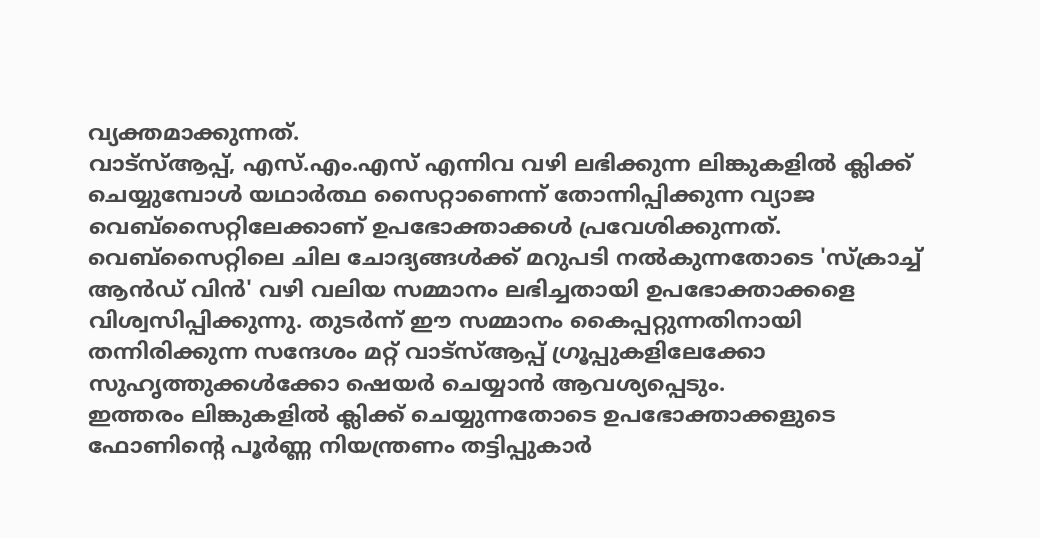വ്യക്തമാക്കുന്നത്.
വാട്സ്ആപ്പ്, എസ്.എം.എസ് എന്നിവ വഴി ലഭിക്കുന്ന ലിങ്കുകളിൽ ക്ലിക്ക് ചെയ്യുമ്പോൾ യഥാർത്ഥ സൈറ്റാണെന്ന് തോന്നിപ്പിക്കുന്ന വ്യാജ വെബ്സൈറ്റിലേക്കാണ് ഉപഭോക്താക്കൾ പ്രവേശിക്കുന്നത്. വെബ്സൈറ്റിലെ ചില ചോദ്യങ്ങൾക്ക് മറുപടി നൽകുന്നതോടെ 'സ്ക്രാച്ച് ആൻഡ് വിൻ' വഴി വലിയ സമ്മാനം ലഭിച്ചതായി ഉപഭോക്താക്കളെ വിശ്വസിപ്പിക്കുന്നു. തുടർന്ന് ഈ സമ്മാനം കൈപ്പറ്റുന്നതിനായി തന്നിരിക്കുന്ന സന്ദേശം മറ്റ് വാട്സ്ആപ്പ് ഗ്രൂപ്പുകളിലേക്കോ സുഹൃത്തുക്കൾക്കോ ഷെയർ ചെയ്യാൻ ആവശ്യപ്പെടും.
ഇത്തരം ലിങ്കുകളിൽ ക്ലിക്ക് ചെയ്യുന്നതോടെ ഉപഭോക്താക്കളുടെ ഫോണിന്റെ പൂർണ്ണ നിയന്ത്രണം തട്ടിപ്പുകാർ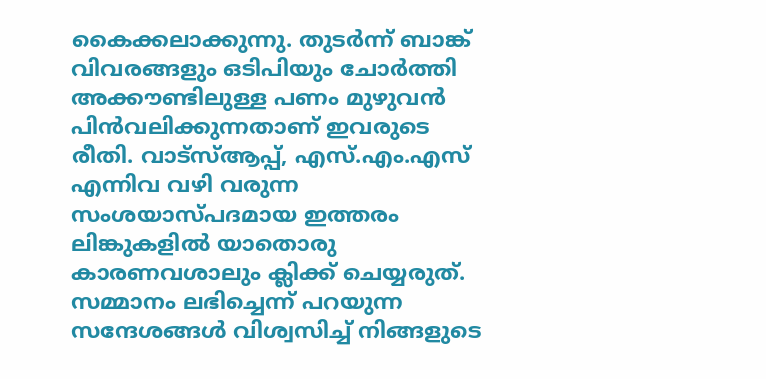കൈക്കലാക്കുന്നു. തുടർന്ന് ബാങ്ക് വിവരങ്ങളും ഒടിപിയും ചോർത്തി അക്കൗണ്ടിലുള്ള പണം മുഴുവൻ പിൻവലിക്കുന്നതാണ് ഇവരുടെ രീതി. വാട്സ്ആപ്പ്, എസ്.എം.എസ് എന്നിവ വഴി വരുന്ന സംശയാസ്പദമായ ഇത്തരം ലിങ്കുകളിൽ യാതൊരു കാരണവശാലും ക്ലിക്ക് ചെയ്യരുത്. സമ്മാനം ലഭിച്ചെന്ന് പറയുന്ന സന്ദേശങ്ങൾ വിശ്വസിച്ച് നിങ്ങളുടെ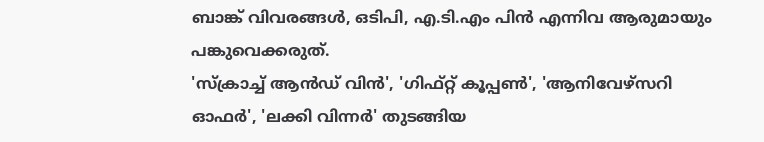ബാങ്ക് വിവരങ്ങൾ, ഒടിപി, എ.ടി.എം പിൻ എന്നിവ ആരുമായും പങ്കുവെക്കരുത്.
'സ്ക്രാച്ച് ആൻഡ് വിൻ', 'ഗിഫ്റ്റ് കൂപ്പൺ', 'ആനിവേഴ്സറി ഓഫർ', 'ലക്കി വിന്നർ' തുടങ്ങിയ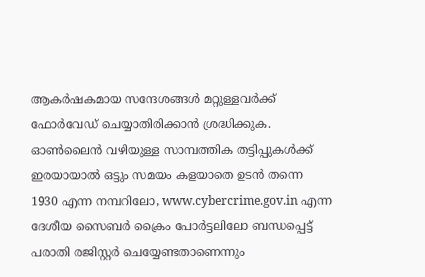ആകർഷകമായ സന്ദേശങ്ങൾ മറ്റുള്ളവർക്ക് ഫോർവേഡ് ചെയ്യാതിരിക്കാൻ ശ്രദ്ധിക്കുക. ഓൺലൈൻ വഴിയുള്ള സാമ്പത്തിക തട്ടിപ്പുകൾക്ക് ഇരയായാൽ ഒട്ടും സമയം കളയാതെ ഉടൻ തന്നെ 1930 എന്ന നമ്പറിലോ, www.cybercrime.gov.in എന്ന ദേശീയ സൈബർ ക്രൈം പോർട്ടലിലോ ബന്ധപ്പെട്ട് പരാതി രജിസ്റ്റർ ചെയ്യേണ്ടതാണെന്നും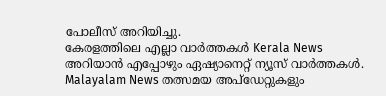പോലീസ് അറിയിച്ചു.
കേരളത്തിലെ എല്ലാ വാർത്തകൾ Kerala News അറിയാൻ എപ്പോഴും ഏഷ്യാനെറ്റ് ന്യൂസ് വാർത്തകൾ. Malayalam News തത്സമയ അപ്ഡേറ്റുകളും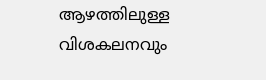ആഴത്തിലുള്ള വിശകലനവും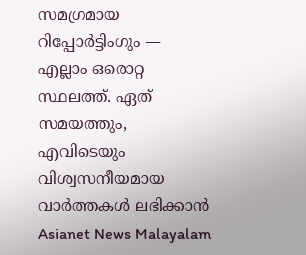സമഗ്രമായ റിപ്പോർട്ടിംഗും — എല്ലാം ഒരൊറ്റ സ്ഥലത്ത്. ഏത് സമയത്തും, എവിടെയും വിശ്വസനീയമായ വാർത്തകൾ ലഭിക്കാൻ Asianet News Malayalam